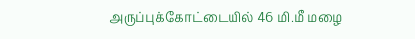அருப்புக்கோட்டையில் 46 மி.மீ மழை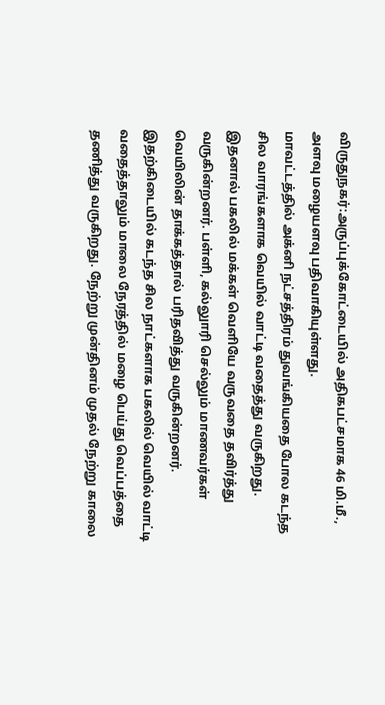விருதுநகர்:அருப்புக்கோட்டையில் அதிகபட்சமாக 46 மி.மீ., அளவு மழையளவு பதிவாகியுள்ளது.
மாவட்டத்தில் அக்னி நட்சத்திரம் துவங்கியதை போல கடந்த சில வாரங்களாக வெயில் வாட்டி வதைத்து வருகிறது. இதனால் பகலில் மக்கள் வெளியே வருவதை தவிர்த்து வருகின்றனர். பள்ளி, கல்லுாரி செல்லும் மாணவர்கள் வெயிலின் தாக்கத்தால் பரிதவித்து வருகின்றனர்.
இதற்கிடையில் கடந்த சில நாட்களாக பகலில் வெயில் வாட்டி வதைத்தாலும் மாலை நேரத்தில் மழை பெய்து வெப்பத்தை தணித்து வருகிறது. நேற்று முன்தினம் முதல் நேற்று காலை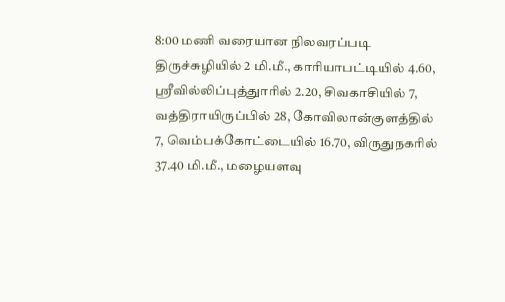8:00 மணி வரையான நிலவரப்படி திருச்சுழியில் 2 மி.மீ., காரியாபட்டியில் 4.60, ஸ்ரீவில்லிப்புத்துாரில் 2.20, சிவகாசியில் 7, வத்திராயிருப்பில் 28, கோவிலான்குளத்தில் 7, வெம்பக்கோட்டையில் 16.70, விருதுநகரில் 37.40 மி.மீ., மழையளவு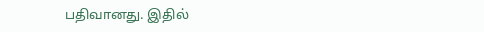பதிவானது. இதில்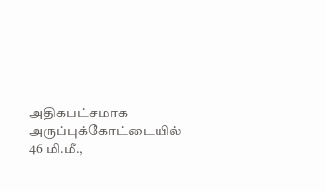அதிகபட்சமாக அருப்புக்கோட்டையில் 46 மி.மீ.,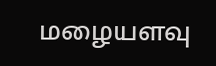மழையளவு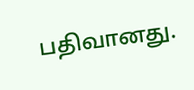பதிவானது.